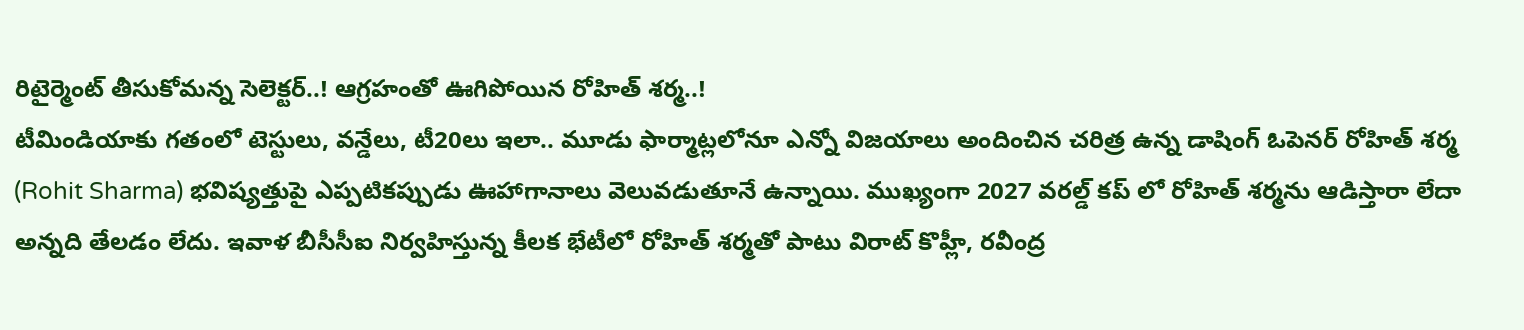రిటైర్మెంట్ తీసుకోమన్న సెలెక్టర్..! ఆగ్రహంతో ఊగిపోయిన రోహిత్ శర్మ..!
టీమిండియాకు గతంలో టెస్టులు, వన్డేలు, టీ20లు ఇలా.. మూడు ఫార్మాట్లలోనూ ఎన్నో విజయాలు అందించిన చరిత్ర ఉన్న డాషింగ్ ఓపెనర్ రోహిత్ శర్మ (Rohit Sharma) భవిష్యత్తుపై ఎప్పటికప్పుడు ఊహాగానాలు వెలువడుతూనే ఉన్నాయి. ముఖ్యంగా 2027 వరల్డ్ కప్ లో రోహిత్ శర్మను ఆడిస్తారా లేదా అన్నది తేలడం లేదు. ఇవాళ బీసీసీఐ నిర్వహిస్తున్న కీలక భేటీలో రోహిత్ శర్మతో పాటు విరాట్ కొహ్లీ, రవీంద్ర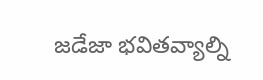జడేజా భవితవ్యాల్ని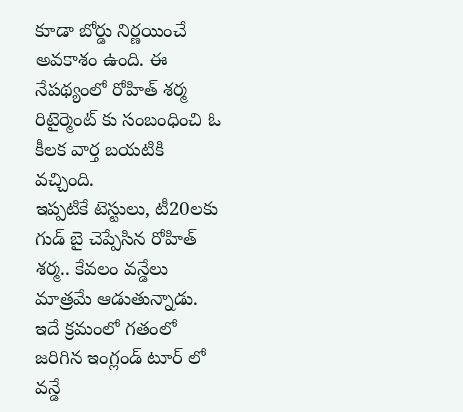కూడా బోర్డు నిర్ణయించే అవకాశం ఉంది. ఈ నేపథ్యంలో రోహిత్ శర్మ రిటైర్మెంట్ కు సంబంధించి ఓ కీలక వార్త బయటికి వచ్చింది.
ఇప్పటికే టెస్టులు, టీ20లకు గుడ్ బై చెప్పేసిన రోహిత్ శర్మ.. కేవలం వన్డేలు మాత్రమే ఆడుతున్నాడు. ఇదే క్రమంలో గతంలో జరిగిన ఇంగ్లండ్ టూర్ లో వన్డే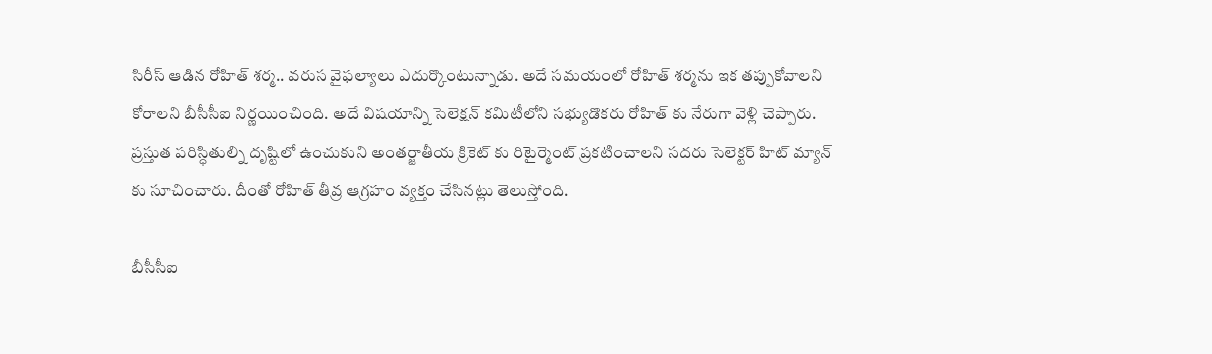సిరీస్ ఆడిన రోహిత్ శర్మ.. వరుస వైఫల్యాలు ఎదుర్కొంటున్నాడు. అదే సమయంలో రోహిత్ శర్మను ఇక తప్పుకోవాలని కోరాలని బీసీసీఐ నిర్ణయించింది. అదే విషయాన్ని సెలెక్షన్ కమిటీలోని సభ్యుడొకరు రోహిత్ కు నేరుగా వెళ్లి చెప్పారు. ప్రస్తుత పరిస్ధితుల్ని దృష్టిలో ఉంచుకుని అంతర్జాతీయ క్రికెట్ కు రిటైర్మెంట్ ప్రకటించాలని సదరు సెలెక్టర్ హిట్ మ్యాన్ కు సూచించారు. దీంతో రోహిత్ తీవ్ర ఆగ్రహం వ్యక్తం చేసినట్లు తెలుస్తోంది.

బీసీసీఐ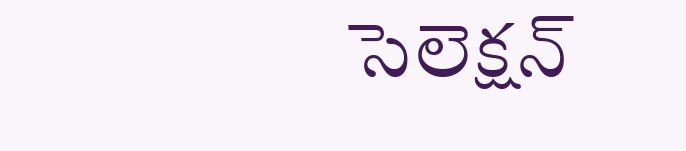సెలెక్షన్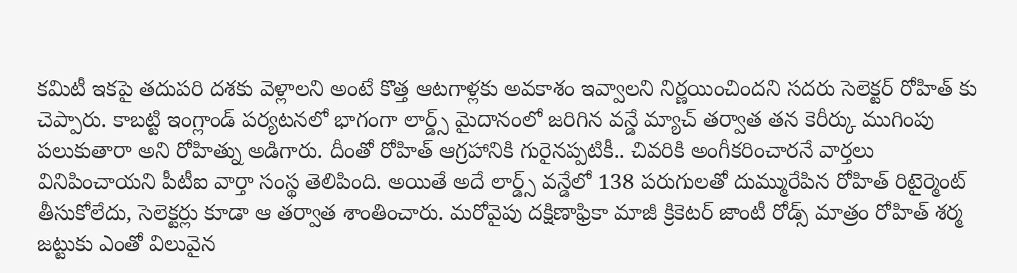కమిటీ ఇకపై తదుపరి దశకు వెళ్లాలని అంటే కొత్త ఆటగాళ్లకు అవకాశం ఇవ్వాలని నిర్ణయించిందని సదరు సెలెక్టర్ రోహిత్ కు చెప్పారు. కాబట్టి ఇంగ్లాండ్ పర్యటనలో భాగంగా లార్డ్స్ మైదానంలో జరిగిన వన్డే మ్యాచ్ తర్వాత తన కెరీర్కు ముగింపు పలుకుతారా అని రోహిత్ను అడిగారు. దీంతో రోహిత్ ఆగ్రహానికి గురైనప్పటికీ.. చివరికి అంగీకరించారనే వార్తలు వినిపించాయని పీటీఐ వార్తా సంస్థ తెలిపింది. అయితే అదే లార్డ్స్ వన్డేలో 138 పరుగులతో దుమ్మురేపిన రోహిత్ రిటైర్మెంట్ తీసుకోలేదు, సెలెక్టర్లు కూడా ఆ తర్వాత శాంతించారు. మరోవైపు దక్షిణాఫ్రికా మాజీ క్రికెటర్ జాంటీ రోడ్స్ మాత్రం రోహిత్ శర్మ జట్టుకు ఎంతో విలువైన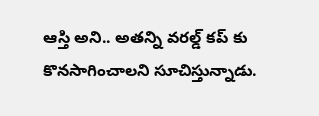ఆస్తి అని.. అతన్ని వరల్డ్ కప్ కు కొనసాగించాలని సూచిస్తున్నాడు.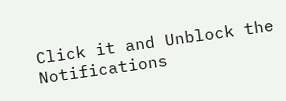Click it and Unblock the Notifications